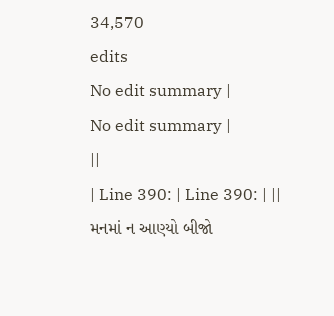34,570
edits
No edit summary |
No edit summary |
||
| Line 390: | Line 390: | ||
મનમાં ન આણ્યો બીજો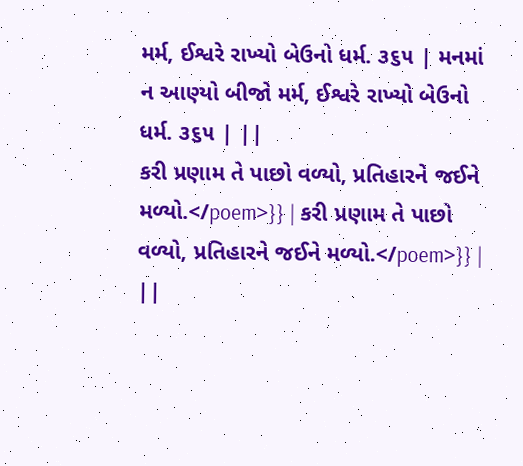મર્મ, ઈશ્વરે રાખ્યો બેઉનો ધર્મ. ૩૬૫ | મનમાં ન આણ્યો બીજો મર્મ, ઈશ્વરે રાખ્યો બેઉનો ધર્મ. ૩૬૫ | ||
કરી પ્રણામ તે પાછો વળ્યો, પ્રતિહારને જઈને મળ્યો.</poem>}} | કરી પ્રણામ તે પાછો વળ્યો, પ્રતિહારને જઈને મળ્યો.</poem>}} | ||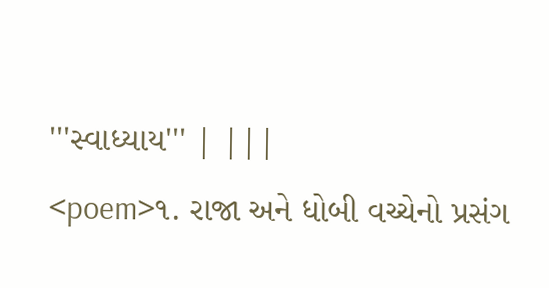'''સ્વાધ્યાય''' | |||
<poem>૧. રાજા અને ધોબી વચ્ચેનો પ્રસંગ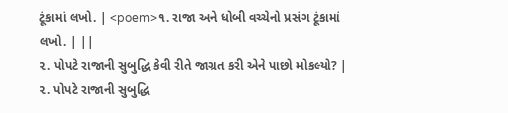ટૂંકામાં લખો. | <poem>૧. રાજા અને ધોબી વચ્ચેનો પ્રસંગ ટૂંકામાં લખો. | ||
૨. પોપટે રાજાની સુબુદ્ધિ કેવી રીતે જાગ્રત કરી એને પાછો મોકલ્યો? | ૨. પોપટે રાજાની સુબુદ્ધિ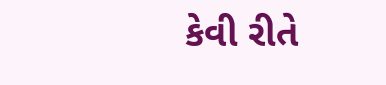કેવી રીતે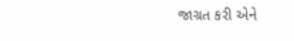જાગ્રત કરી એને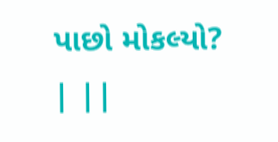પાછો મોકલ્યો? | ||